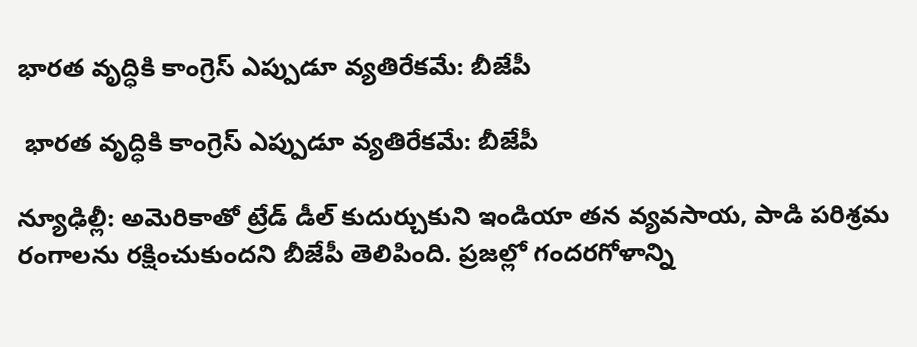భారత వృద్ధికి కాంగ్రెస్ ఎప్పుడూ వ్యతిరేకమే: బీజేపీ

 భారత వృద్ధికి కాంగ్రెస్ ఎప్పుడూ వ్యతిరేకమే: బీజేపీ

న్యూఢిల్లీ: అమెరికాతో ట్రేడ్ డీల్ కుదుర్చుకుని ఇండియా తన వ్యవసాయ, పాడి పరిశ్రమ రంగాలను రక్షించుకుందని బీజేపీ తెలిపింది. ప్రజల్లో గందరగోళాన్ని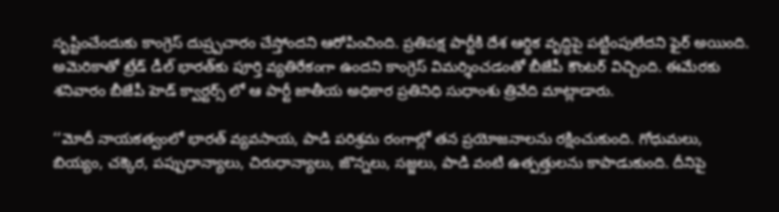సృష్టించేందుకు కాంగ్రెస్ దుష్ర్పచారం చేస్తోందని ఆరోపించింది. ప్రతిపక్ష పార్టీకి దేశ ఆర్థిక వృద్ధిపై పట్టింపులేదని ఫైర్ అయింది. అమెరికాతో ట్రేడ్ డీల్ భారత్‌‌కు పూర్తి వ్యతిరేకంగా ఉందని కాంగ్రెస్ విమర్శించడంతో బీజేపీ కౌంటర్ విచ్చింది. ఈమేరకు శనివారం బీజేపీ హెడ్ క్వార్టర్స్ లో ఆ పార్టీ జాతీయ అధికార ప్రతినిధి సుధాంశు త్రివేది మాట్లాడారు.

‘‘మోదీ నాయకత్వంలో భారత్ వ్యవసాయ, పాడి పరిశ్రమ రంగాల్లో తన ప్రయోజనాలను రక్షించుకుంది. గోధుమలు, బియ్యం, చక్కెర, పప్పుధాన్యాలు, చిరుధాన్యాలు, జొన్నలు, సజ్జలు, పాడి వంటి ఉత్పత్తులను కాపాడుకుంది. దీనిపై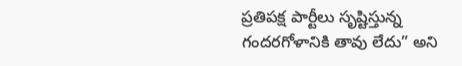ప్రతిపక్ష పార్టీలు సృష్టిస్తున్న గందరగోళానికి తావు లేదు” అని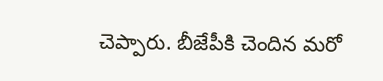చెప్పారు. బీజేపీకి చెందిన మరో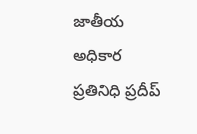జాతీయ అధికార ప్రతినిధి ప్రదీప్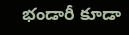భండారీ కూడా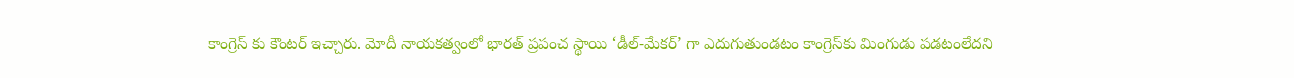కాంగ్రెస్ కు కౌంటర్ ఇచ్చారు. మోదీ నాయకత్వంలో భారత్ ప్రపంచ స్థాయి ‘డీల్-మేకర్’ గా ఎదుగుతుండటం కాంగ్రెస్‌‌కు మింగుడు పడటంలేదని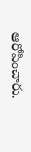ఆరోపించారు.